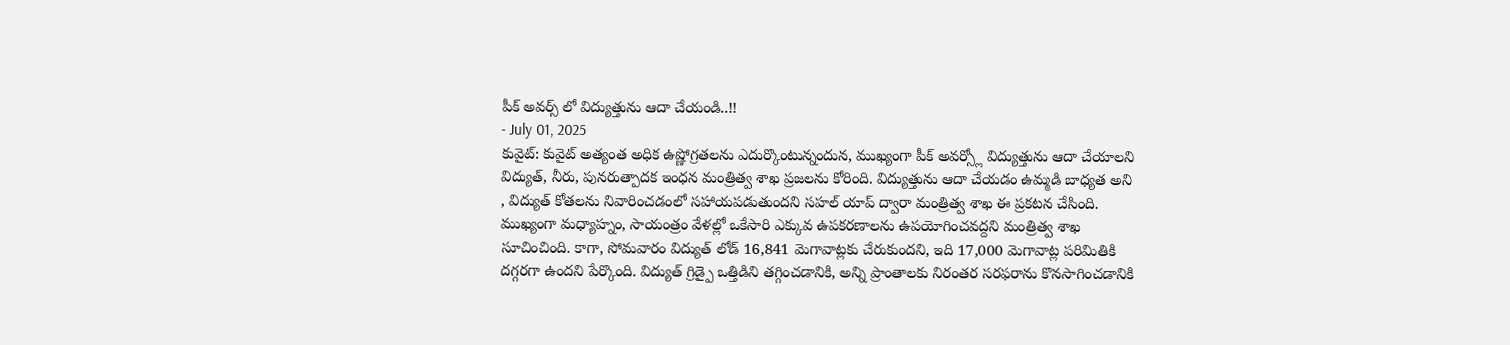పీక్ అవర్స్ లో విద్యుత్తును ఆదా చేయండి..!!
- July 01, 2025
కువైట్: కువైట్ అత్యంత అధిక ఉష్ణోగ్రతలను ఎదుర్కొంటున్నందున, ముఖ్యంగా పీక్ అవర్స్లో విద్యుత్తును ఆదా చేయాలని విద్యుత్, నీరు, పునరుత్పాదక ఇంధన మంత్రిత్వ శాఖ ప్రజలను కోరింది. విద్యుత్తును ఆదా చేయడం ఉమ్మడి బాధ్యత అని , విద్యుత్ కోతలను నివారించడంలో సహాయపడుతుందని సహల్ యాప్ ద్వారా మంత్రిత్వ శాఖ ఈ ప్రకటన చేసింది.
ముఖ్యంగా మధ్యాహ్నం, సాయంత్రం వేళల్లో ఒకేసారి ఎక్కువ ఉపకరణాలను ఉపయోగించవద్దని మంత్రిత్వ శాఖ సూచించింది. కాగా, సోమవారం విద్యుత్ లోడ్ 16,841 మెగావాట్లకు చేరుకుందని, ఇది 17,000 మెగావాట్ల పరిమితికి దగ్గరగా ఉందని పేర్కొంది. విద్యుత్ గ్రిడ్పై ఒత్తిడిని తగ్గించడానికి, అన్ని ప్రాంతాలకు నిరంతర సరఫరాను కొనసాగించడానికి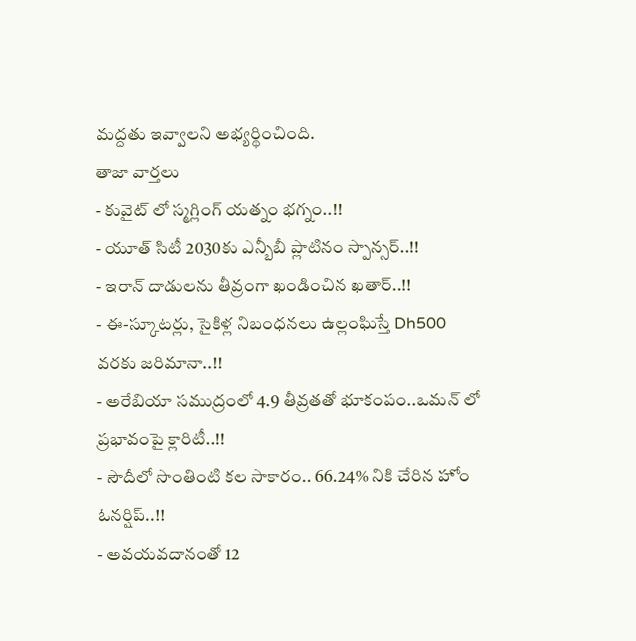మద్దతు ఇవ్వాలని అభ్యర్థించింది.
తాజా వార్తలు
- కువైట్ లో స్మగ్లింగ్ యత్నం భగ్నం..!!
- యూత్ సిటీ 2030కు ఎన్బీబీ ప్లాటినం స్పాన్సర్..!!
- ఇరాన్ దాడులను తీవ్రంగా ఖండించిన ఖతార్..!!
- ఈ-స్కూటర్లు, సైకిళ్ల నిబంధనలు ఉల్లంఘిస్తే Dh500 వరకు జరిమానా..!!
- అరేబియా సముద్రంలో 4.9 తీవ్రతతో భూకంపం..ఒమన్ లో ప్రభావంపై క్లారిటీ..!!
- సౌదీలో సొంతింటి కల సాకారం.. 66.24% నికి చేరిన హోం ఓనర్షిప్..!!
- అవయవదానంతో 12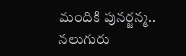మందికి పునర్జన్మ.. నలుగురు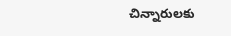చిన్నారులకు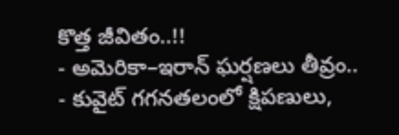కొత్త జీవితం..!!
- అమెరికా–ఇరాన్ ఘర్షణలు తీవ్రం..
- కువైట్ గగనతలంలో క్షిపణులు,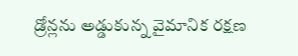డ్రోన్లను అడ్డుకున్న వైమానిక రక్షణ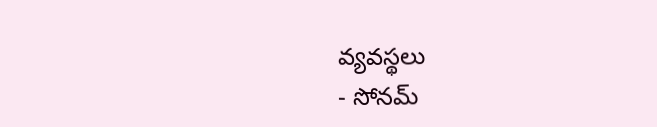వ్యవస్థలు
- సోనమ్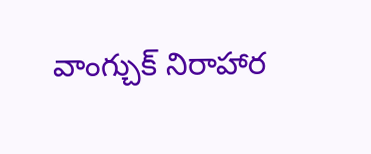వాంగ్చుక్ నిరాహార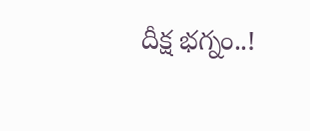దీక్ష భగ్నం..!